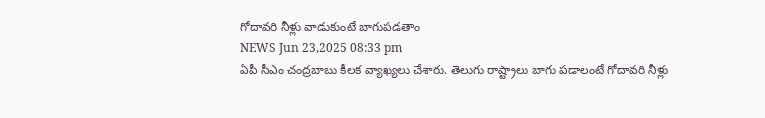గోదావరి నీళ్లు వాడుకుంటే బాగుపడతాం
NEWS Jun 23,2025 08:33 pm
ఏపీ సీఎం చంద్రబాబు కీలక వ్యాఖ్యలు చేశారు. తెలుగు రాష్ట్రాలు బాగు పడాలంటే గోదావరి నీళ్లు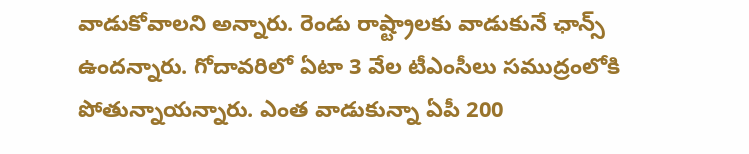వాడుకోవాలని అన్నారు. రెండు రాష్ట్రాలకు వాడుకునే ఛాన్స్ ఉందన్నారు. గోదావరిలో ఏటా 3 వేల టీఎంసీలు సముద్రంలోకి పోతున్నాయన్నారు. ఎంత వాడుకున్నా ఏపీ 200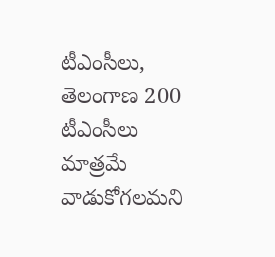టీఎంసీలు, తెలంగాణ 200 టీఎంసీలు మాత్రమే వాడుకోగలమని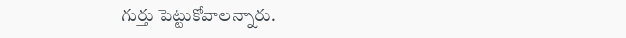గుర్తు పెట్టుకోవాలన్నారు.